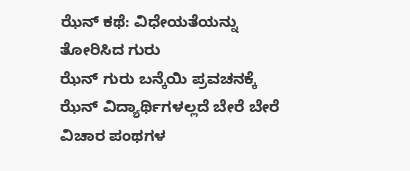ಝೆನ್ ಕಥೆ: ವಿಧೇಯತೆಯನ್ನು ತೋರಿಸಿದ ಗುರು
ಝೆನ್ ಗುರು ಬನ್ಕೆಯಿ ಪ್ರವಚನಕ್ಕೆ ಝೆನ್ ವಿದ್ಯಾರ್ಥಿಗಳಲ್ಲದೆ ಬೇರೆ ಬೇರೆ ವಿಚಾರ ಪಂಥಗಳ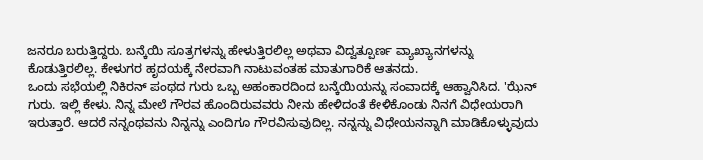ಜನರೂ ಬರುತ್ತಿದ್ದರು. ಬನ್ಕೆಯಿ ಸೂತ್ರಗಳನ್ನು ಹೇಳುತ್ತಿರಲಿಲ್ಲ ಅಥವಾ ವಿದ್ವತ್ಪೂರ್ಣ ವ್ಯಾಖ್ಯಾನಗಳನ್ನು ಕೊಡುತ್ತಿರಲಿಲ್ಲ. ಕೇಳುಗರ ಹೃದಯಕ್ಕೆ ನೇರವಾಗಿ ನಾಟುವಂತಹ ಮಾತುಗಾರಿಕೆ ಆತನದು.
ಒಂದು ಸಭೆಯಲ್ಲಿ ನಿಕಿರನ್ ಪಂಥದ ಗುರು ಒಬ್ಬ ಅಹಂಕಾರದಿಂದ ಬನ್ಕೆಯಿಯನ್ನು ಸಂವಾದಕ್ಕೆ ಆಹ್ವಾನಿಸಿದ. 'ಝೆನ್ ಗುರು. ಇಲ್ಲಿ ಕೇಳು. ನಿನ್ನ ಮೇಲೆ ಗೌರವ ಹೊಂದಿರುವವರು ನೀನು ಹೇಳಿದಂತೆ ಕೇಳಿಕೊಂಡು ನಿನಗೆ ವಿಧೇಯರಾಗಿ ಇರುತ್ತಾರೆ. ಆದರೆ ನನ್ನಂಥವನು ನಿನ್ನನ್ನು ಎಂದಿಗೂ ಗೌರವಿಸುವುದಿಲ್ಲ. ನನ್ನನ್ನು ವಿಧೇಯನನ್ನಾಗಿ ಮಾಡಿಕೊಳ್ಳುವುದು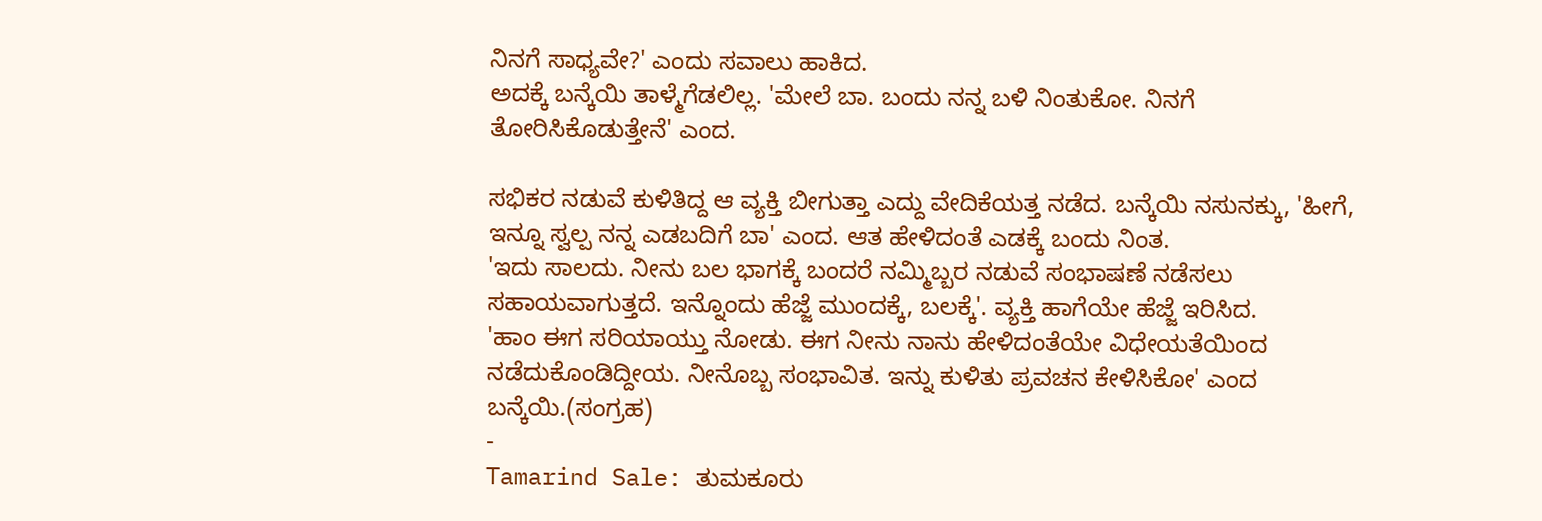ನಿನಗೆ ಸಾಧ್ಯವೇ?' ಎಂದು ಸವಾಲು ಹಾಕಿದ.
ಅದಕ್ಕೆ ಬನ್ಕೆಯಿ ತಾಳ್ಮೆಗೆಡಲಿಲ್ಲ. 'ಮೇಲೆ ಬಾ. ಬಂದು ನನ್ನ ಬಳಿ ನಿಂತುಕೋ. ನಿನಗೆ ತೋರಿಸಿಕೊಡುತ್ತೇನೆ' ಎಂದ.

ಸಭಿಕರ ನಡುವೆ ಕುಳಿತಿದ್ದ ಆ ವ್ಯಕ್ತಿ ಬೀಗುತ್ತಾ ಎದ್ದು ವೇದಿಕೆಯತ್ತ ನಡೆದ. ಬನ್ಕೆಯಿ ನಸುನಕ್ಕು, 'ಹೀಗೆ, ಇನ್ನೂ ಸ್ವಲ್ಪ ನನ್ನ ಎಡಬದಿಗೆ ಬಾ' ಎಂದ. ಆತ ಹೇಳಿದಂತೆ ಎಡಕ್ಕೆ ಬಂದು ನಿಂತ.
'ಇದು ಸಾಲದು. ನೀನು ಬಲ ಭಾಗಕ್ಕೆ ಬಂದರೆ ನಮ್ಮಿಬ್ಬರ ನಡುವೆ ಸಂಭಾಷಣೆ ನಡೆಸಲು ಸಹಾಯವಾಗುತ್ತದೆ. ಇನ್ನೊಂದು ಹೆಜ್ಜೆ ಮುಂದಕ್ಕೆ, ಬಲಕ್ಕೆ'. ವ್ಯಕ್ತಿ ಹಾಗೆಯೇ ಹೆಜ್ಜೆ ಇರಿಸಿದ.
'ಹಾಂ ಈಗ ಸರಿಯಾಯ್ತು ನೋಡು. ಈಗ ನೀನು ನಾನು ಹೇಳಿದಂತೆಯೇ ವಿಧೇಯತೆಯಿಂದ ನಡೆದುಕೊಂಡಿದ್ದೀಯ. ನೀನೊಬ್ಬ ಸಂಭಾವಿತ. ಇನ್ನು ಕುಳಿತು ಪ್ರವಚನ ಕೇಳಿಸಿಕೋ' ಎಂದ ಬನ್ಕೆಯಿ.(ಸಂಗ್ರಹ)
-
Tamarind Sale: ತುಮಕೂರು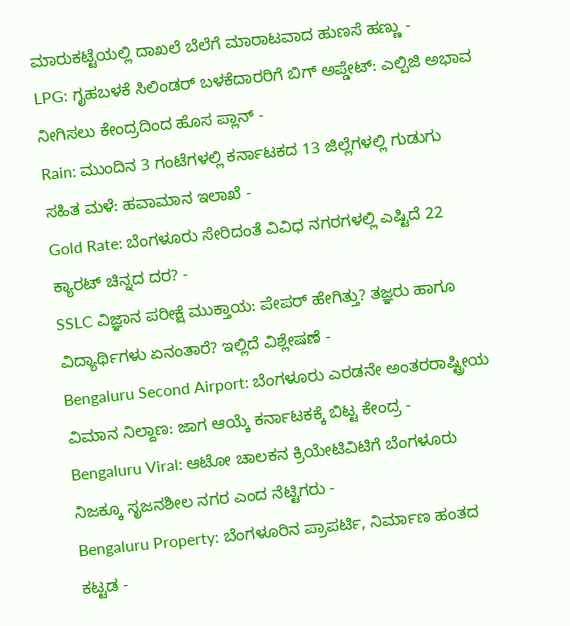ಮಾರುಕಟ್ಟೆಯಲ್ಲಿ ದಾಖಲೆ ಬೆಲೆಗೆ ಮಾರಾಟವಾದ ಹುಣಸೆ ಹಣ್ಣು -
LPG: ಗೃಹಬಳಕೆ ಸಿಲಿಂಡರ್ ಬಳಕೆದಾರರಿಗೆ ಬಿಗ್ ಅಪ್ಡೇಟ್: ಎಲ್ಪಿಜಿ ಅಭಾವ ನೀಗಿಸಲು ಕೇಂದ್ರದಿಂದ ಹೊಸ ಪ್ಲಾನ್ -
Rain: ಮುಂದಿನ 3 ಗಂಟೆಗಳಲ್ಲಿ ಕರ್ನಾಟಕದ 13 ಜಿಲ್ಲೆಗಳಲ್ಲಿ ಗುಡುಗು ಸಹಿತ ಮಳೆ: ಹವಾಮಾನ ಇಲಾಖೆ -
Gold Rate: ಬೆಂಗಳೂರು ಸೇರಿದಂತೆ ವಿವಿಧ ನಗರಗಳಲ್ಲಿ ಎಷ್ಟಿದೆ 22 ಕ್ಯಾರಟ್ ಚಿನ್ನದ ದರ? -
SSLC ವಿಜ್ಞಾನ ಪರೀಕ್ಷೆ ಮುಕ್ತಾಯ: ಪೇಪರ್ ಹೇಗಿತ್ತು? ತಜ್ಞರು ಹಾಗೂ ವಿದ್ಯಾರ್ಥಿಗಳು ಏನಂತಾರೆ? ಇಲ್ಲಿದೆ ವಿಶ್ಲೇಷಣೆ -
Bengaluru Second Airport: ಬೆಂಗಳೂರು ಎರಡನೇ ಅಂತರರಾಷ್ಟ್ರೀಯ ವಿಮಾನ ನಿಲ್ದಾಣ: ಜಾಗ ಆಯ್ಕೆ ಕರ್ನಾಟಕಕ್ಕೆ ಬಿಟ್ಟ ಕೇಂದ್ರ -
Bengaluru Viral: ಆಟೋ ಚಾಲಕನ ಕ್ರಿಯೇಟಿವಿಟಿಗೆ ಬೆಂಗಳೂರು ನಿಜಕ್ಕೂ ಸೃಜನಶೀಲ ನಗರ ಎಂದ ನೆಟ್ಟಿಗರು -
Bengaluru Property: ಬೆಂಗಳೂರಿನ ಪ್ರಾಪರ್ಟಿ, ನಿರ್ಮಾಣ ಹಂತದ ಕಟ್ಟಡ -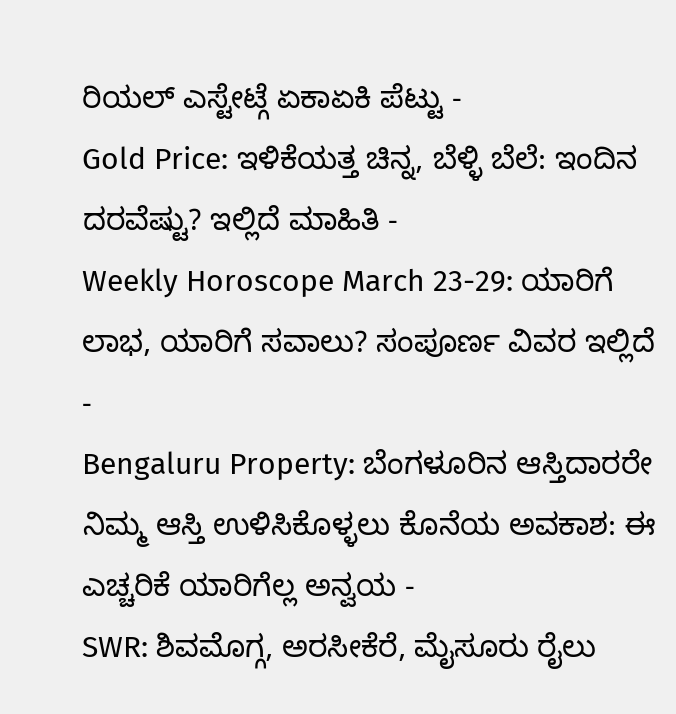ರಿಯಲ್ ಎಸ್ಟೇಟ್ಗೆ ಏಕಾಏಕಿ ಪೆಟ್ಟು -
Gold Price: ಇಳಿಕೆಯತ್ತ ಚಿನ್ನ, ಬೆಳ್ಳಿ ಬೆಲೆ: ಇಂದಿನ ದರವೆಷ್ಟು? ಇಲ್ಲಿದೆ ಮಾಹಿತಿ -
Weekly Horoscope March 23-29: ಯಾರಿಗೆ ಲಾಭ, ಯಾರಿಗೆ ಸವಾಲು? ಸಂಪೂರ್ಣ ವಿವರ ಇಲ್ಲಿದೆ -
Bengaluru Property: ಬೆಂಗಳೂರಿನ ಆಸ್ತಿದಾರರೇ ನಿಮ್ಮ ಆಸ್ತಿ ಉಳಿಸಿಕೊಳ್ಳಲು ಕೊನೆಯ ಅವಕಾಶ: ಈ ಎಚ್ಚರಿಕೆ ಯಾರಿಗೆಲ್ಲ ಅನ್ವಯ -
SWR: ಶಿವಮೊಗ್ಗ, ಅರಸೀಕೆರೆ, ಮೈಸೂರು ರೈಲು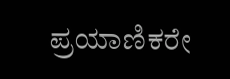ಪ್ರಯಾಣಿಕರೇ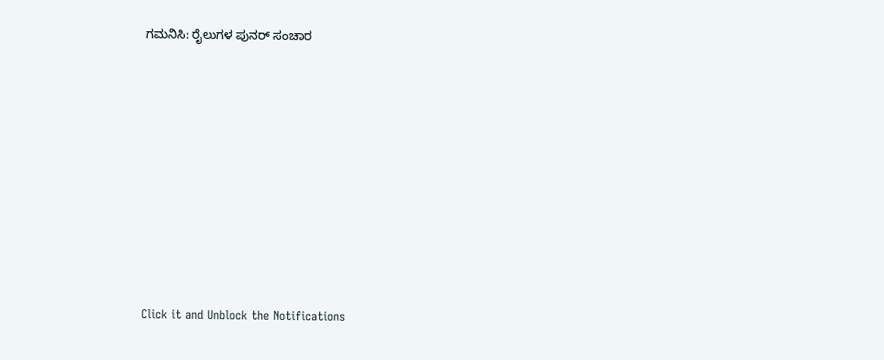ಗಮನಿಸಿ: ರೈಲುಗಳ ಪುನರ್ ಸಂಚಾರ












Click it and Unblock the Notifications